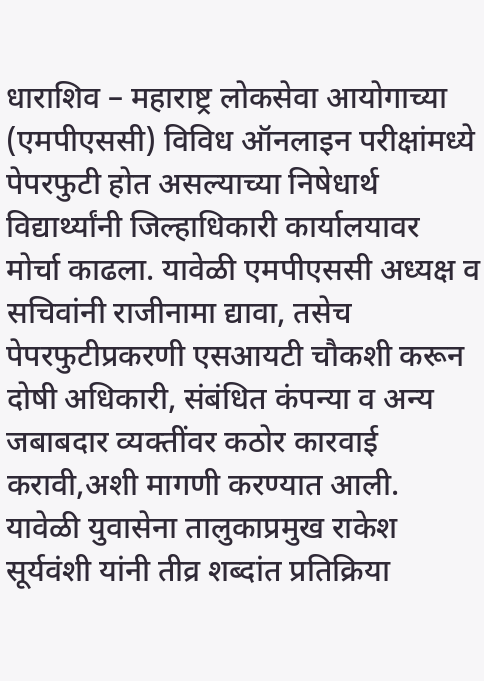धाराशिव – महाराष्ट्र लोकसेवा आयोगाच्या (एमपीएससी) विविध ऑनलाइन परीक्षांमध्ये पेपरफुटी होत असल्याच्या निषेधार्थ विद्यार्थ्यांनी जिल्हाधिकारी कार्यालयावर मोर्चा काढला. यावेळी एमपीएससी अध्यक्ष व सचिवांनी राजीनामा द्यावा, तसेच पेपरफुटीप्रकरणी एसआयटी चौकशी करून दोषी अधिकारी, संबंधित कंपन्या व अन्य जबाबदार व्यक्तींवर कठोर कारवाई करावी,अशी मागणी करण्यात आली.
यावेळी युवासेना तालुकाप्रमुख राकेश सूर्यवंशी यांनी तीव्र शब्दांत प्रतिक्रिया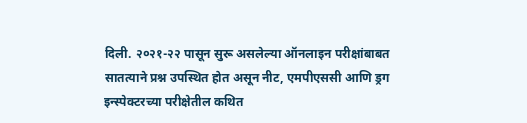दिली. २०२१-२२ पासून सुरू असलेल्या ऑनलाइन परीक्षांबाबत सातत्याने प्रश्न उपस्थित होत असून नीट, एमपीएससी आणि ड्रग इन्स्पेक्टरच्या परीक्षेतील कथित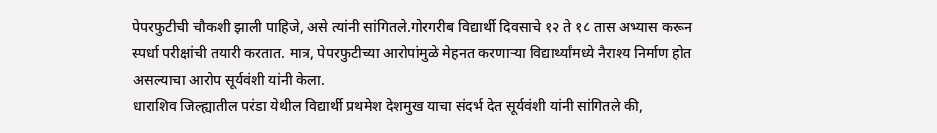पेपरफुटीची चौकशी झाली पाहिजे, असे त्यांनी सांगितले.गोरगरीब विद्यार्थी दिवसाचे १२ ते १८ तास अभ्यास करून स्पर्धा परीक्षांची तयारी करतात. मात्र, पेपरफुटीच्या आरोपांमुळे मेहनत करणाऱ्या विद्यार्थ्यांमध्ये नैराश्य निर्माण होत असल्याचा आरोप सूर्यवंशी यांनी केला.
धाराशिव जिल्ह्यातील परंडा येथील विद्यार्थी प्रथमेश देशमुख याचा संदर्भ देत सूर्यवंशी यांनी सांगितले की,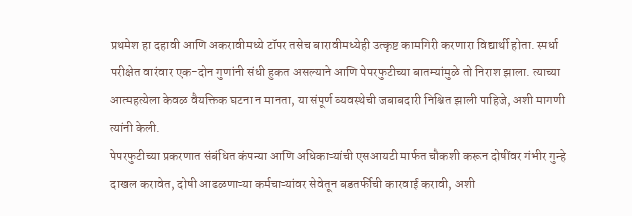प्रथमेश हा दहावी आणि अकरावीमध्ये टॉपर तसेच बारावीमध्येही उत्कृष्ट कामगिरी करणारा विद्यार्थी होता. स्पर्धा परीक्षेत वारंवार एक-दोन गुणांनी संधी हुकत असल्याने आणि पेपरफुटीच्या बातम्यांमुळे तो निराश झाला. त्याच्या आत्महत्येला केवळ वैयक्तिक घटना न मानता, या संपूर्ण व्यवस्थेची जबाबदारी निश्चित झाली पाहिजे, अशी मागणी त्यांनी केली.
पेपरफुटीच्या प्रकरणात संबंधित कंपन्या आणि अधिकाऱ्यांची एसआयटी मार्फत चौकशी करून दोषींवर गंभीर गुन्हे दाखल करावेत, दोषी आढळणाऱ्या कर्मचाऱ्यांवर सेवेतून बडतर्फीची कारवाई करावी, अशी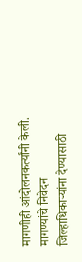मागणीही आंदोलनकर्त्यांनी केली. मागण्यांचे निवेदन जिल्हाधिकाऱ्यांना देण्यासाठी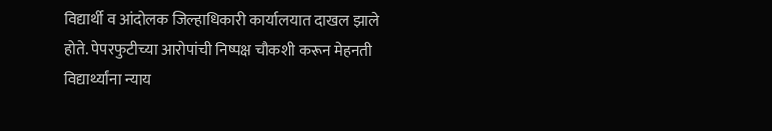विद्यार्थी व आंदोलक जिल्हाधिकारी कार्यालयात दाखल झाले होते. पेपरफुटीच्या आरोपांची निष्पक्ष चौकशी करून मेहनती विद्यार्थ्यांना न्याय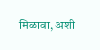मिळावा, अशी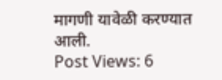मागणी यावेळी करण्यात आली.
Post Views: 6